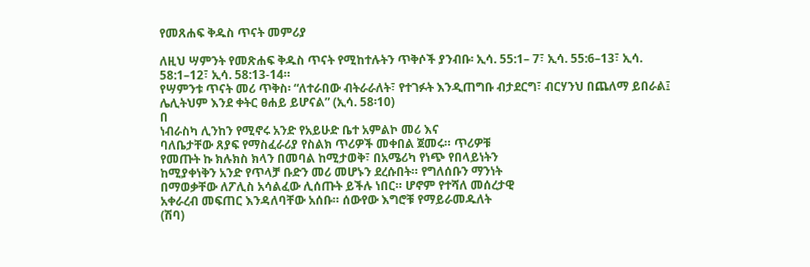የመጸሐፍ ቅዱስ ጥናት መምሪያ

ለዚህ ሣምንት የመጽሐፍ ቅዱስ ጥናት የሚከተሉትን ጥቅሶች ያንብቡ፡ ኢሳ. 55:1– 7፣ ኢሳ. 55:6–13፣ ኢሳ. 58:1–12፣ ኢሳ. 58:13-14።
የሣምንቱ ጥናት መሪ ጥቅስ፡ “ለተራበው ብትራራለት፣ የተገፉት እንዲጠግቡ ብታደርግ፣ ብርሃንህ በጨለማ ይበራል፤ ሌሊትህም እንደ ቀትር ፀሐይ ይሆናል” (ኢሳ. 58፡10)
በ
ነብራስካ ሊንከን የሚኖሩ አንድ የአይሁድ ቤተ አምልኮ መሪ እና
ባለቤታቸው ጸያፍ የማስፈራሪያ የስልክ ጥሪዎች መቀበል ጀመሩ። ጥሪዎቹ
የመጡት ኩ ክሉክስ ክላን በመባል ከሚታወቅ፣ በአሜሪካ የነጭ የበላይነትን
ከሚያቀነቅን አንድ የጥላቻ ቡድን መሪ መሆኑን ደረሱበት። የግለሰቡን ማንነት
በማወቃቸው ለፖሊስ አሳልፈው ሊሰጡት ይችሉ ነበር። ሆኖም የተሻለ መሰረታዊ
አቀራረብ መፍጠር እንዳለባቸው አሰቡ። ሰውየው እግሮቹ የማይራመዱለት
(ሽባ)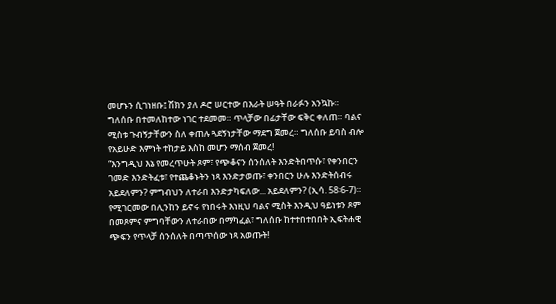መሆኑን ሲገነዘቡ፤ ሽክን ያለ ዶሮ ሠርተው በእራት ሠዓት በራፉን አንኳኩ።
ግለሰቡ በተመለከተው ነገር ተደመመ። ጥላቻው በፊታቸው ፍቅር ቀለጠ። ባልና
ሚስቱ ጉብኝታቸውን ስለ ቀጠሉ ጓደኝነታቸው ማደግ ጀመረ። ግለሰቡ ይባስ ብሎ
የአይሁድ እምነት ተከታይ እስከ መሆን ማሰብ ጀመረ!
“እንግዲህ እኔ የመረጥሁት ጾም፣ የጭቆናን ሰንሰለት እንድትበጥሱ፣ የቀንበርን
ገመድ እንድትፈቱ፣ የተጨቆኑትን ነጻ እንድታወጡ፣ ቀንበርን ሁሉ እንድትሰብሩ
አይደለምን? ምግብህን ለተራበ እንድታካፍለው... አይደለምን? (ኢሳ. 58፡6-7)።
የሚገርመው በሊንከን ይኖሩ የነበሩት እነዚህ ባልና ሚስት እንዲህ ዓይነቱን ጾም
በመጾምና ምግባቸውን ለተራበው በማካፈል፣ ግለሰቡ ከተተበተበበት ኢፍትሐዊ
ጭፍን የጥላቻ ሰንሰለት በጣጥሰው ነጻ አወጡት!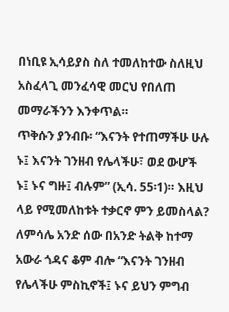በነቢዩ ኢሳይያስ ስለ ተመለከተው ስለዚህ አስፈላጊ መንፈሳዊ መርህ የበለጠ
መማራችንን እንቀጥል።
ጥቅሱን ያንብቡ፡ “እናንት የተጠማችሁ ሁሉ ኑ፤ እናንት ገንዘብ የሌላችሁ፣ ወደ ውሆች ኑ፤ ኑና ግዙ፤ ብሉም” (ኢሳ. 55፡1)። እዚህ ላይ የሚመለከቱት ተቃርኖ ምን ይመስላል?
ለምሳሌ አንድ ሰው በአንድ ትልቅ ከተማ አውራ ጎዳና ቆም ብሎ “እናንት ገንዘብ
የሌላችሁ ምስኪኖች፤ ኑና ይህን ምግብ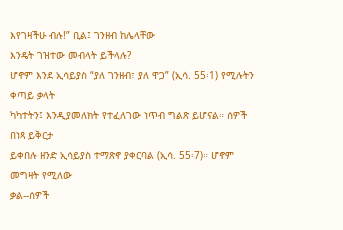እየገዛችሁ ብሉ!” ቢል፤ ገንዘብ ከሌላቸው
እንዴት ገዝተው መብላት ይችላሉ?
ሆኖም እንደ ኢሳይያስ “ያለ ገንዘብ፣ ያለ ዋጋ” (ኢሳ. 55፡1) የሚሉትን ቀጣይ ቃላት
ካካተትን፤ እንዲያመለክት የተፈለገው ነጥብ ግልጽ ይሆናል። ሰዎች በነጻ ይቅርታ
ይቀበሉ ዘንድ ኢሳይያስ ተማጽኖ ያቀርባል (ኢሳ. 55፡7)። ሆኖም መግዛት የሚለው
ቃል--ሰዎች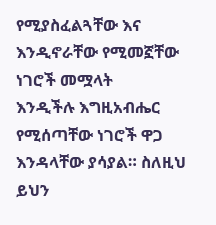የሚያስፈልጓቸው እና እንዲኖራቸው የሚመኟቸው ነገሮች መሟላት
እንዲችሉ እግዚአብሔር የሚሰጣቸው ነገሮች ዋጋ እንዳላቸው ያሳያል። ስለዚህ
ይህን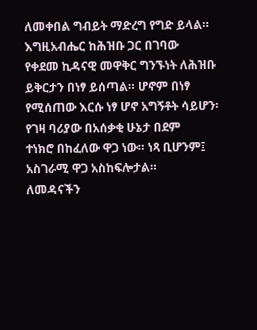ለመቀበል ግብይት ማድረግ የግድ ይላል።
እግዚአብሔር ከሕዝቡ ጋር በገባው
የቀደመ ኪዳናዊ መዋቅር ግንኙነት ለሕዝቡ ይቅርታን በነፃ ይሰጣል። ሆኖም በነፃ
የሚሰጠው እርሱ ነፃ ሆኖ አግኝቶት ሳይሆን፡ የገዛ ባሪያው በአሰቃቂ ሁኔታ በደም
ተነክሮ በከፈለው ዋጋ ነው። ነጻ ቢሆንም፤ አስገራሚ ዋጋ አስከፍሎታል።
ለመዳናችን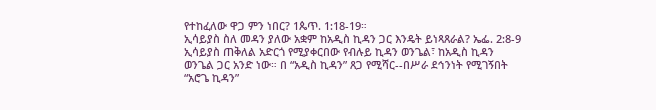የተከፈለው ዋጋ ምን ነበር? 1ጴጥ. 1:18-19።
ኢሳይያስ ስለ መዳን ያለው አቋም ከአዲስ ኪዳን ጋር እንዴት ይነጻጸራል? ኤፌ. 2:8-9
ኢሳይያስ ጠቅለል አድርጎ የሚያቀርበው የብሉይ ኪዳን ወንጌል፣ ከአዲስ ኪዳን
ወንጌል ጋር አንድ ነው። በ “አዲስ ኪዳን” ጸጋ የሚሻር--በሥራ ደኅንነት የሚገኝበት
“አሮጌ ኪዳን”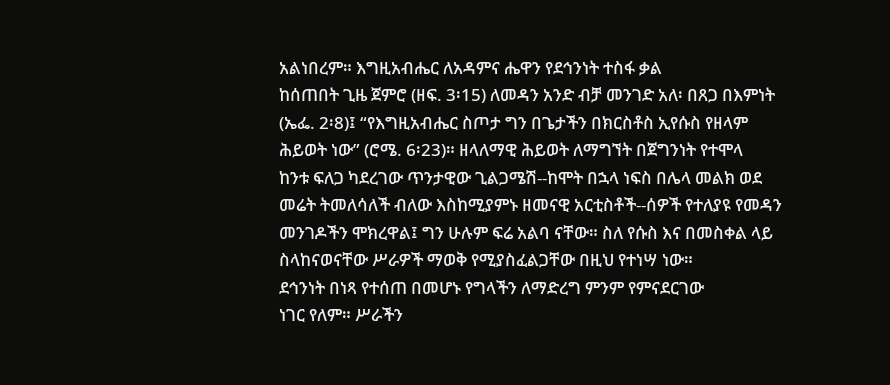አልነበረም። እግዚአብሔር ለአዳምና ሔዋን የደኅንነት ተስፋ ቃል
ከሰጠበት ጊዜ ጀምሮ (ዘፍ. 3፡15) ለመዳን አንድ ብቻ መንገድ አለ፡ በጸጋ በእምነት
(ኤፌ. 2፡8)፤ “የእግዚአብሔር ስጦታ ግን በጌታችን በክርስቶስ ኢየሱስ የዘላም
ሕይወት ነው” (ሮሜ. 6፡23)። ዘላለማዊ ሕይወት ለማግኘት በጀግንነት የተሞላ
ከንቱ ፍለጋ ካደረገው ጥንታዊው ጊልጋሜሽ--ከሞት በኋላ ነፍስ በሌላ መልክ ወደ
መሬት ትመለሳለች ብለው እስከሚያምኑ ዘመናዊ አርቲስቶች--ሰዎች የተለያዩ የመዳን
መንገዶችን ሞክረዋል፤ ግን ሁሉም ፍሬ አልባ ናቸው። ስለ የሱስ እና በመስቀል ላይ
ስላከናወናቸው ሥራዎች ማወቅ የሚያስፈልጋቸው በዚህ የተነሣ ነው።
ደኅንነት በነጻ የተሰጠ በመሆኑ የግላችን ለማድረግ ምንም የምናደርገው
ነገር የለም። ሥራችን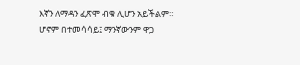እኛን ለማዳን ፈጽሞ ብቁ ሊሆን አይችልም።
ሆኖም በተመሳሳይ፤ ማንኛውንም ዋጋ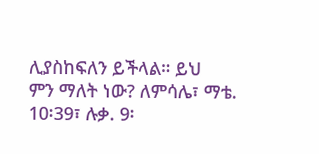ሊያስከፍለን ይችላል። ይህ
ምን ማለት ነው? ለምሳሌ፣ ማቴ. 10፡39፣ ሉቃ. 9፡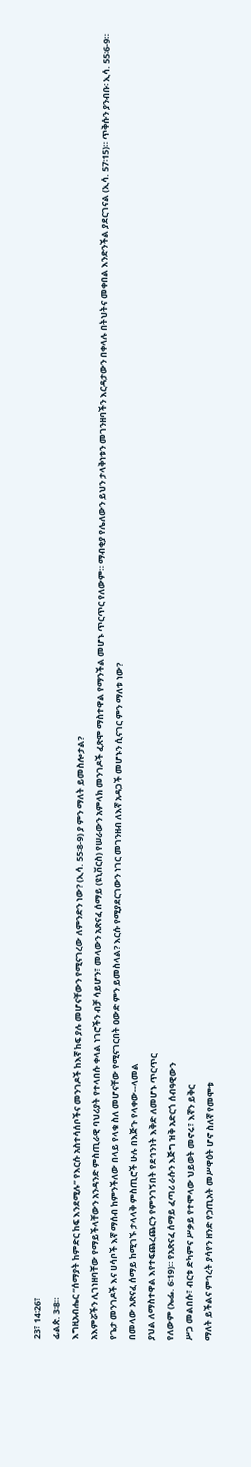23፣ 14፡26፣
ፊልጵ. 3፡8።
እግዚአብሔር “ሰማያት ከምድር ከፍ እንደሚሉ” የእርሱ አስተሳሰቦችና መንገዶች ከእኛ ከፍ ያሉ መሆናቸውን የሚናገረው ለምንድን ነው? (ኢሳ. 55፡8-9) ያ ምን ማለት ይመስሎታል?
አእምሯችን ሊገነዘባቸው የማይችላቸውን አንዳንድ ምስጢራዊ ባህሪያት የተላበሱ ቀላል ነገሮችን ብቻ ሳይሆን፣ መላውን አጽናፈ ሰማይ (ዩኒቨርስ) የሠራውን አምላክ መንገዶች ፈጽሞ ማስተዋል የማንችል መሆኑ ጥርጥር የለውም። ማብቂያ የሌለውን ይህን ታላቅነቱን መገንዘባችን እርዳታውን በቀላሉ በትህትና መቀበል እንድንችል ያደርገናል (ኢሳ. 57፡15)። ጥቅሱን ያንብቡ፡ ኢሳ. 55፡6-9። የጌታ መንገዶች እና ሀሳቦች እኛ ማሰብ ከምንችለው በላይ የላቁ ስለ መሆናቸው የሚናገርበት ዐውድ ምን ይመስላል? እርሱ የሚያደርገውን ነገር መገንዘብ ለእኛ አዳጋች መሆኑን ሲናገር ምን ማለቱ ነው?
በመላው አጽናፈ ሰማይ ከሚገኙ ታላላቅ ምስጢሮች ሁሉ በእጅጉ የላቀው--ላመል
ያህል ለማስተዋል እየተፍጨረጨርን የምንገኝበት የደኅንነት እቅድ ለመሆኑ ጥርጥር
የለውም (ኤፌ. 6፡19)። የአጽናፈ ሰማይ ፈጣሪ ራሱን እጅግ ዝቅ አድርጎ ሰብዓዊውን
ሥጋ መልበሱ፣ ብርቱ ድካምና ሥቃይ የተሞላው ህይወት መኖሩ፣ እኛን ይቅር
ማለት ይችልና ምኅረት ያሳየን ዘንድ የኃጢአት መሥዋዕት ሆኖ ስለኛ የመሞቱ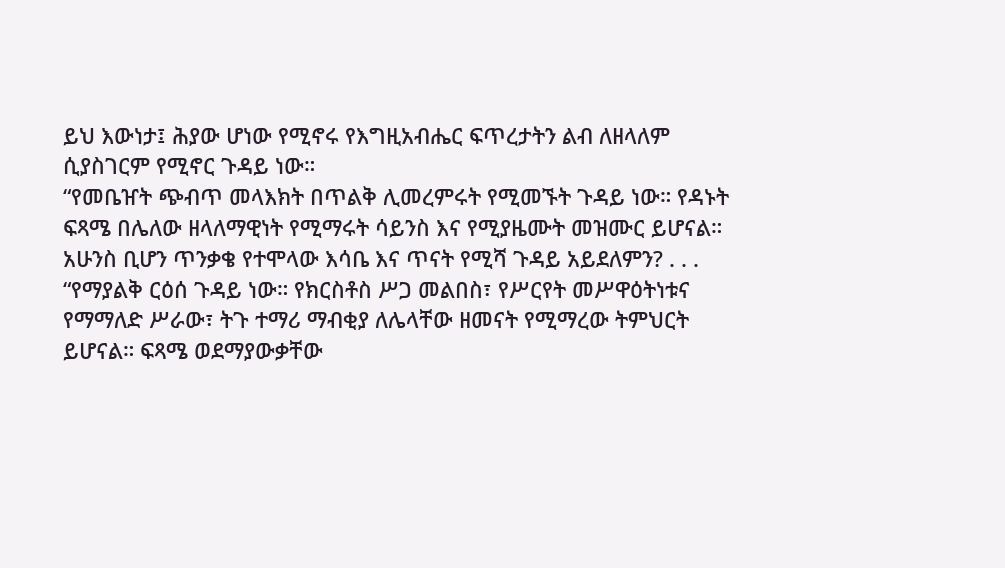ይህ እውነታ፤ ሕያው ሆነው የሚኖሩ የእግዚአብሔር ፍጥረታትን ልብ ለዘላለም
ሲያስገርም የሚኖር ጉዳይ ነው።
“የመቤዠት ጭብጥ መላእክት በጥልቅ ሊመረምሩት የሚመኙት ጉዳይ ነው። የዳኑት
ፍጻሜ በሌለው ዘላለማዊነት የሚማሩት ሳይንስ እና የሚያዜሙት መዝሙር ይሆናል።
አሁንስ ቢሆን ጥንቃቄ የተሞላው እሳቤ እና ጥናት የሚሻ ጉዳይ አይደለምን? . . .
“የማያልቅ ርዕሰ ጉዳይ ነው። የክርስቶስ ሥጋ መልበስ፣ የሥርየት መሥዋዕትነቱና
የማማለድ ሥራው፣ ትጉ ተማሪ ማብቂያ ለሌላቸው ዘመናት የሚማረው ትምህርት
ይሆናል። ፍጻሜ ወደማያውቃቸው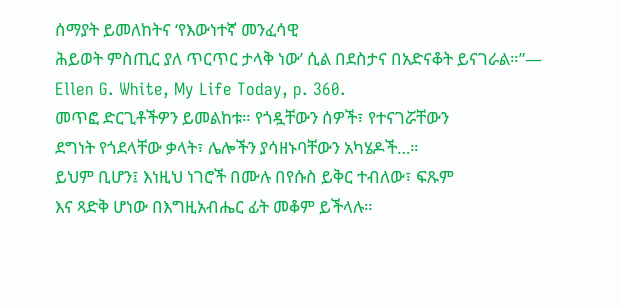ሰማያት ይመለከትና ‘የእውነተኛ መንፈሳዊ
ሕይወት ምስጢር ያለ ጥርጥር ታላቅ ነው’ ሲል በደስታና በአድናቆት ይናገራል።”—
Ellen G. White, My Life Today, p. 360.
መጥፎ ድርጊቶችዎን ይመልከቱ። የጎዷቸውን ሰዎች፣ የተናገሯቸውን
ደግነት የጎደላቸው ቃላት፣ ሌሎችን ያሳዘኑባቸውን አካሄዶች…።
ይህም ቢሆን፤ እነዚህ ነገሮች በሙሉ በየሱስ ይቅር ተብለው፣ ፍጹም
እና ጻድቅ ሆነው በእግዚአብሔር ፊት መቆም ይችላሉ።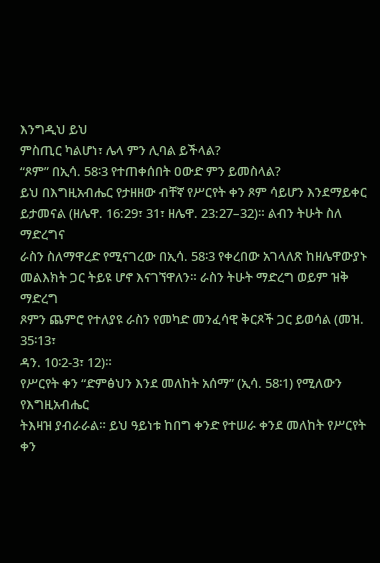እንግዲህ ይህ
ምስጢር ካልሆነ፣ ሌላ ምን ሊባል ይችላል?
“ጾም” በኢሳ. 58፡3 የተጠቀሰበት ዐውድ ምን ይመስላል?
ይህ በእግዚአብሔር የታዘዘው ብቸኛ የሥርየት ቀን ጾም ሳይሆን እንደማይቀር
ይታመናል (ዘሌዋ. 16:29፣ 31፣ ዘሌዋ. 23:27–32)። ልብን ትሁት ስለ ማድረግና
ራስን ስለማዋረድ የሚናገረው በኢሳ. 58፡3 የቀረበው አገላለጽ ከዘሌዋውያኑ
መልእክት ጋር ትይዩ ሆኖ እናገኘዋለን። ራስን ትሁት ማድረግ ወይም ዝቅ ማድረግ
ጾምን ጨምሮ የተለያዩ ራስን የመካድ መንፈሳዊ ቅርጾች ጋር ይወሳል (መዝ. 35፡13፣
ዳን. 10፡2-3፣ 12)።
የሥርየት ቀን “ድምፅህን እንደ መለከት አሰማ” (ኢሳ. 58፡1) የሚለውን የእግዚአብሔር
ትእዛዝ ያብራራል። ይህ ዓይነቱ ከበግ ቀንድ የተሠራ ቀንደ መለከት የሥርየት ቀን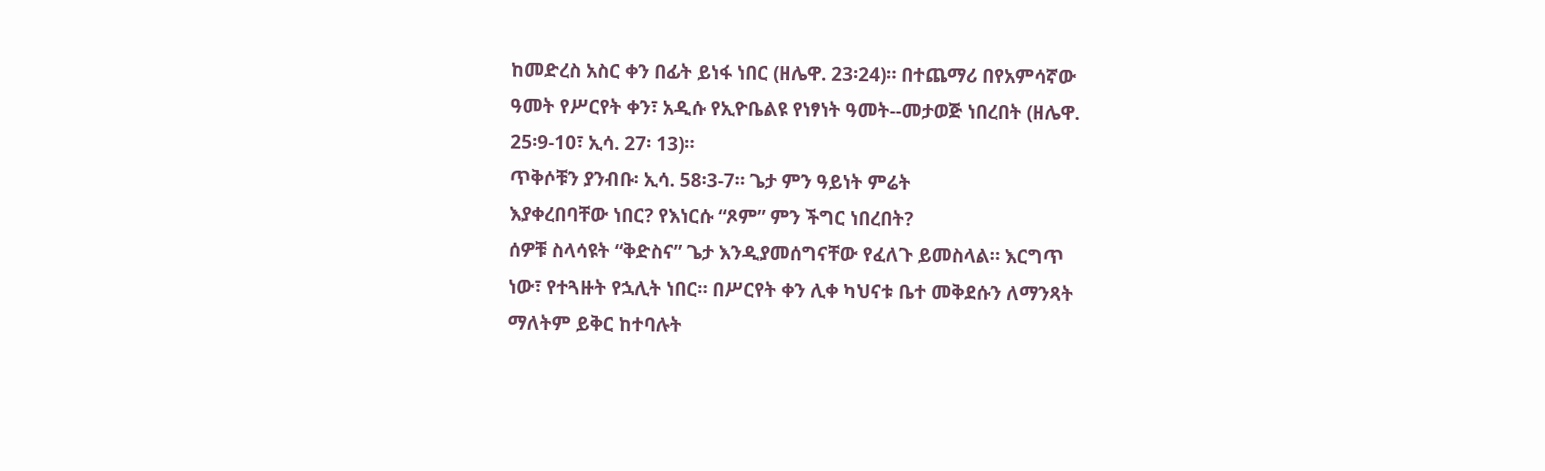ከመድረስ አስር ቀን በፊት ይነፋ ነበር (ዘሌዋ. 23፡24)። በተጨማሪ በየአምሳኛው
ዓመት የሥርየት ቀን፣ አዲሱ የኢዮቤልዩ የነፃነት ዓመት--መታወጅ ነበረበት (ዘሌዋ.
25፡9-10፣ ኢሳ. 27፡ 13)።
ጥቅሶቹን ያንብቡ፡ ኢሳ. 58፡3-7። ጌታ ምን ዓይነት ምሬት
እያቀረበባቸው ነበር? የእነርሱ “ጾም” ምን ችግር ነበረበት?
ሰዎቹ ስላሳዩት “ቅድስና” ጌታ እንዲያመሰግናቸው የፈለጉ ይመስላል። እርግጥ
ነው፣ የተጓዙት የኋሊት ነበር። በሥርየት ቀን ሊቀ ካህናቱ ቤተ መቅደሱን ለማንጻት
ማለትም ይቅር ከተባሉት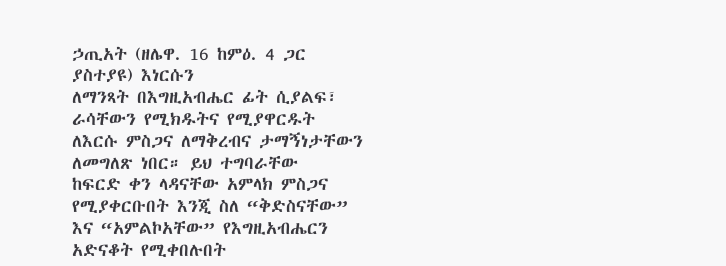ኃጢአት (ዘሌዋ. 16 ከምዕ. 4 ጋር ያስተያዩ) እነርሱን
ለማንጻት በእግዚአብሔር ፊት ሲያልፍ፣ ራሳቸውን የሚክዱትና የሚያዋርዱት
ለእርሱ ምስጋና ለማቅረብና ታማኝነታቸውን ለመግለጽ ነበር። ይህ ተግባራቸው
ከፍርድ ቀን ላዳናቸው አምላክ ምስጋና የሚያቀርቡበት እንጂ ስለ “ቅድስናቸው”
እና “አምልኮአቸው” የእግዚአብሔርን አድናቆት የሚቀበሉበት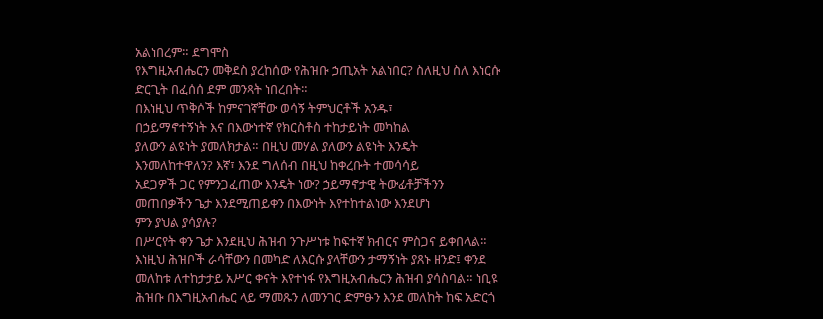አልነበረም። ደግሞስ
የእግዚአብሔርን መቅደስ ያረከሰው የሕዝቡ ኃጢአት አልነበር? ስለዚህ ስለ እነርሱ
ድርጊት በፈሰሰ ደም መንጻት ነበረበት።
በእነዚህ ጥቅሶች ከምናገኛቸው ወሳኝ ትምህርቶች አንዱ፣
በኃይማኖተኝነት እና በእውነተኛ የክርስቶስ ተከታይነት መካከል
ያለውን ልዩነት ያመለክታል። በዚህ መሃል ያለውን ልዩነት እንዴት
እንመለከተዋለን? እኛ፣ እንደ ግለሰብ በዚህ ከቀረቡት ተመሳሳይ
አደጋዎች ጋር የምንጋፈጠው እንዴት ነው? ኃይማኖታዊ ትውፊቶቻችንን
መጠበቃችን ጌታ እንደሚጠይቀን በእውነት እየተከተልነው እንደሆነ
ምን ያህል ያሳያሉ?
በሥርየት ቀን ጌታ እንደዚህ ሕዝብ ንጉሥነቱ ከፍተኛ ክብርና ምስጋና ይቀበላል።
እነዚህ ሕዝቦች ራሳቸውን በመካድ ለእርሱ ያላቸውን ታማኝነት ያጸኑ ዘንድ፤ ቀንደ
መለከቱ ለተከታታይ አሥር ቀናት እየተነፋ የእግዚአብሔርን ሕዝብ ያሳስባል። ነቢዩ
ሕዝቡ በእግዚአብሔር ላይ ማመጹን ለመንገር ድምፁን እንደ መለከት ከፍ አድርጎ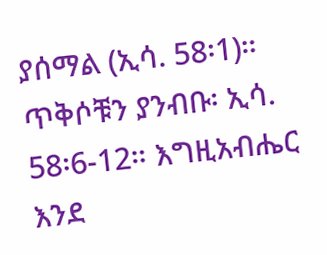ያሰማል (ኢሳ. 58፡1)።
ጥቅሶቹን ያንብቡ፡ ኢሳ. 58፡6-12። እግዚአብሔር እንደ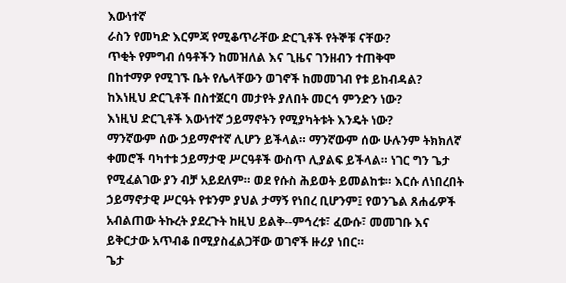እውነተኛ
ራስን የመካድ እርምጃ የሚቆጥራቸው ድርጊቶች የትኞቹ ናቸው?
ጥቂት የምግብ ሰዓቶችን ከመዝለል እና ጊዜና ገንዘብን ተጠቅሞ
በከተማዎ የሚገኙ ቤት የሌላቸውን ወገኖች ከመመገብ የቱ ይከብዳል?
ከእነዚህ ድርጊቶች በስተጀርባ መታየት ያለበት መርኅ ምንድን ነው?
እነዚህ ድርጊቶች እውነተኛ ኃይማኖትን የሚያካትቱት እንዴት ነው?
ማንኛውም ሰው ኃይማኖተኛ ሊሆን ይችላል። ማንኛውም ሰው ሁሉንም ትክክለኛ
ቀመሮች ባካተቱ ኃይማታዊ ሥርዓቶች ውስጥ ሊያልፍ ይችላል። ነገር ግን ጌታ
የሚፈልገው ያን ብቻ አይደለም። ወደ የሱስ ሕይወት ይመልከቱ። እርሱ ለነበረበት
ኃይማኖታዊ ሥርዓት የቱንም ያህል ታማኝ የነበረ ቢሆንም፤ የወንጌል ጸሐፊዎች
አብልጠው ትኩረት ያደረጉት ከዚህ ይልቅ--ምኅረቱ፣ ፈውሱ፣ መመገቡ እና
ይቅርታው አጥብቆ በሚያስፈልጋቸው ወገኖች ዙሪያ ነበር።
ጌታ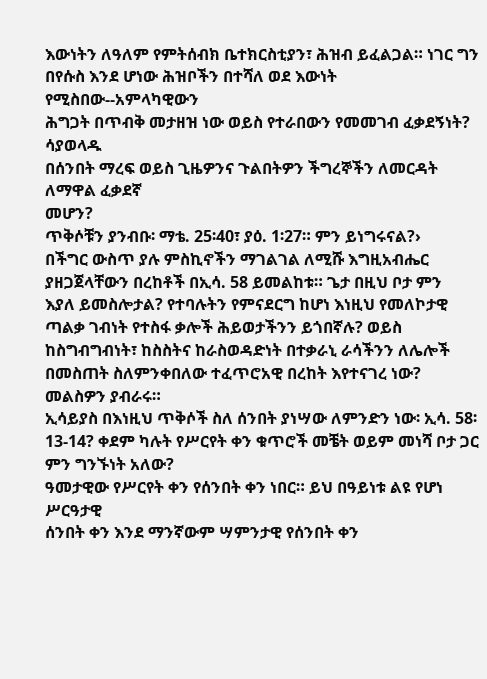እውነትን ለዓለም የምትሰብክ ቤተክርስቲያን፣ ሕዝብ ይፈልጋል። ነገር ግን
በየሱስ እንደ ሆነው ሕዝቦችን በተሻለ ወደ እውነት የሚስበው--አምላካዊውን
ሕግጋት በጥብቅ መታዘዝ ነው ወይስ የተራበውን የመመገብ ፈቃደኝነት? ሳያወላዱ
በሰንበት ማረፍ ወይስ ጊዜዎንና ጉልበትዎን ችግረኞችን ለመርዳት ለማዋል ፈቃደኛ
መሆን?
ጥቅሶቹን ያንብቡ፡ ማቴ. 25፡40፣ ያዕ. 1፡27። ምን ይነግሩናል?›
በችግር ውስጥ ያሉ ምስኪኖችን ማገልገል ለሚሹ እግዚአብሔር
ያዘጋጀላቸውን በረከቶች በኢሳ. 58 ይመልከቱ። ጌታ በዚህ ቦታ ምን
እያለ ይመስሎታል? የተባሉትን የምናደርግ ከሆነ እነዚህ የመለኮታዊ
ጣልቃ ገብነት የተስፋ ቃሎች ሕይወታችንን ይጎበኛሉ? ወይስ
ከስግብግብነት፣ ከስስትና ከራስወዳድነት በተቃራኒ ራሳችንን ለሌሎች
በመስጠት ስለምንቀበለው ተፈጥሮአዊ በረከት እየተናገረ ነው?
መልስዎን ያብራሩ።
ኢሳይያስ በእነዚህ ጥቅሶች ስለ ሰንበት ያነሣው ለምንድን ነው፡ ኢሳ. 58፡13-14? ቀደም ካሉት የሥርየት ቀን ቁጥሮች መቼት ወይም መነሻ ቦታ ጋር ምን ግንኙነት አለው?
ዓመታዊው የሥርየት ቀን የሰንበት ቀን ነበር። ይህ በዓይነቱ ልዩ የሆነ ሥርዓታዊ
ሰንበት ቀን እንደ ማንኛውም ሣምንታዊ የሰንበት ቀን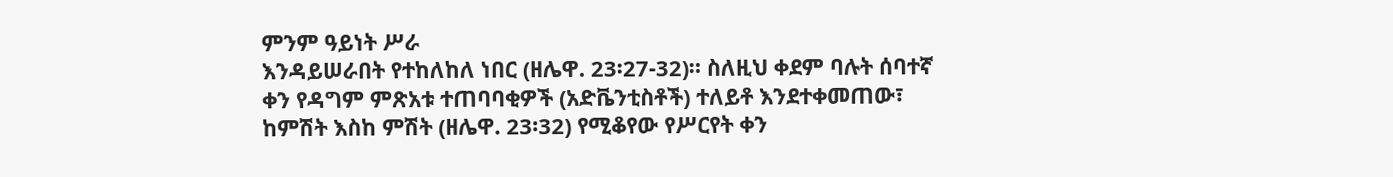ምንም ዓይነት ሥራ
እንዳይሠራበት የተከለከለ ነበር (ዘሌዋ. 23፡27-32)። ስለዚህ ቀደም ባሉት ሰባተኛ
ቀን የዳግም ምጽአቱ ተጠባባቂዎች (አድቬንቲስቶች) ተለይቶ እንደተቀመጠው፣
ከምሽት እስከ ምሽት (ዘሌዋ. 23፡32) የሚቆየው የሥርየት ቀን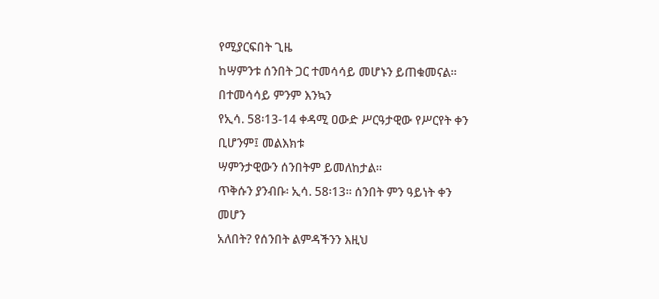የሚያርፍበት ጊዜ
ከሣምንቱ ሰንበት ጋር ተመሳሳይ መሆኑን ይጠቁመናል። በተመሳሳይ ምንም እንኳን
የኢሳ. 58፡13-14 ቀዳሚ ዐውድ ሥርዓታዊው የሥርየት ቀን ቢሆንም፤ መልእክቱ
ሣምንታዊውን ሰንበትም ይመለከታል።
ጥቅሱን ያንብቡ፡ ኢሳ. 58፡13። ሰንበት ምን ዓይነት ቀን መሆን
አለበት? የሰንበት ልምዳችንን እዚህ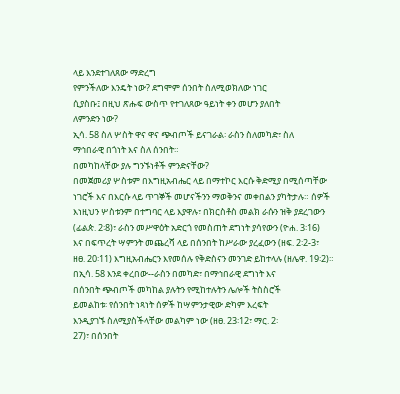ላይ እንደተገለጸው ማድረግ
የምንችለው እንዴት ነው? ደግሞም ሰንበት ስለሚወክለው ነገር
ሲያስቡ፤ በዚህ ጽሑፍ ውስጥ የተገለጸው ዓይነት ቀን መሆን ያለበት
ለምንድን ነው?
ኢሳ. 58 ስለ ሦስት ዋና ዋና ጭብጦች ይናገራል፡ ራስን ስለመካድ፣ ስለ
ማኅበራዊ በጎነት እና ስለ ሰንበት።
በመካከላቸው ያሉ ግንኙነቶች ምንድናቸው?
በመጀመሪያ ሦስቱም በእግዚአብሔር ላይ በማተኮር እርሱ ቅድሚያ በሚሰጣቸው
ነገሮች እና በእርሱ ላይ ጥገኞች መሆናችንን ማወቅንና መቀበልን ያካትታሉ። ሰዎች
እነዚህን ሦስቱንም በተግባር ላይ እያዋሉ፣ በክርስቶስ መልክ ራሱን ዝቅ ያደረገውን
(ፊልጵ. 2፡8)፣ ራስን መሥዋዕት አድርጎ የመስጠት ደግነት ያሳየውን (ዮሐ. 3፡16)
እና በፍጥረት ሣምንት መጨረሻ ላይ በሰንበት ከሥራው ያረፈውን (ዘፍ. 2፡2-3፣
ዘፀ. 20፡11) እግዚአብሔርን እየመሰሉ የቅድስናን መንገድ ይከተላሉ (ዘሌዋ. 19፡2)።
በኢሳ. 58 እንደ ቀረበው--ራስን በመካድ፣ በማኅበራዊ ደግነት እና
በሰንበት ጭብጦች መካከል ያሉትን የሚከተሉትን ሌሎች ትስስሮች
ይመልከቱ፡ የሰንበት ነጻነት ሰዎች ከሣምንታዊው ድካም እረፍት
እንዲያገኙ ስለሚያስችላቸው መልካም ነው (ዘፀ. 23፡12፣ ማር. 2፡
27)፣ በሰንበት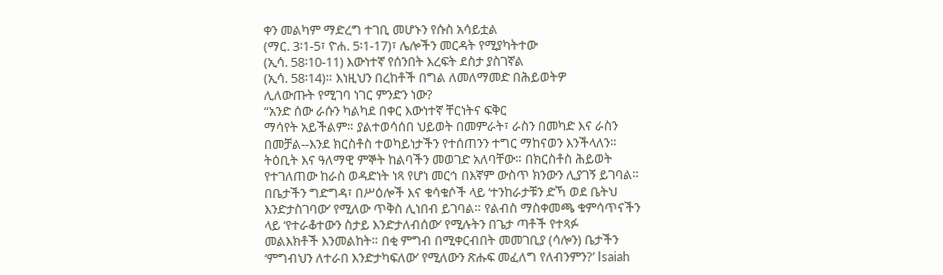ቀን መልካም ማድረግ ተገቢ መሆኑን የሱስ አሳይቷል
(ማር. 3፡1-5፣ ዮሐ. 5፡1-17)፣ ሌሎችን መርዳት የሚያካትተው
(ኢሳ. 58፡10-11) እውነተኛ የሰንበት እረፍት ደስታ ያስገኛል
(ኢሳ. 58፡14)። እነዚህን በረከቶች በግል ለመለማመድ በሕይወትዎ
ሊለውጡት የሚገባ ነገር ምንድን ነው?
“አንድ ሰው ራሱን ካልካደ በቀር እውነተኛ ቸርነትና ፍቅር
ማሳየት አይችልም። ያልተወሳሰበ ህይወት በመምራት፣ ራስን በመካድ እና ራስን
በመቻል--እንደ ክርስቶስ ተወካይነታችን የተሰጠንን ተግር ማከናወን እንችላለን።
ትዕቢት እና ዓለማዊ ምኞት ከልባችን መወገድ አለባቸው። በክርስቶስ ሕይወት
የተገለጠው ከራስ ወዳድነት ነጻ የሆነ መርኅ በእኛም ውስጥ ክንውን ሊያገኝ ይገባል።
በቤታችን ግድግዳ፣ በሥዕሎች እና ቁሳቁሶች ላይ ‘ተንከራታቹን ድኻ ወደ ቤትህ
እንድታስገባው’ የሚለው ጥቅስ ሊነበብ ይገባል። የልብስ ማስቀመጫ ቁምሳጥናችን
ላይ ‘የተራቆተውን ስታይ እንድታለብሰው’ የሚሉትን በጌታ ጣቶች የተጻፉ
መልእክቶች እንመልከት። በቂ ምግብ በሚቀርብበት መመገቢያ (ሳሎን) ቤታችን
‘ምግብህን ለተራበ እንድታካፍለው’ የሚለውን ጽሑፍ መፈለግ የለብንምን?’ Isaiah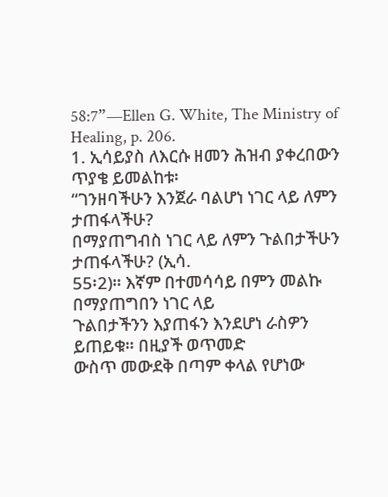58:7”—Ellen G. White, The Ministry of Healing, p. 206.
1. ኢሳይያስ ለእርሱ ዘመን ሕዝብ ያቀረበውን ጥያቄ ይመልከቱ፡
“ገንዘባችሁን እንጀራ ባልሆነ ነገር ላይ ለምን ታጠፋላችሁ?
በማያጠግብስ ነገር ላይ ለምን ጉልበታችሁን ታጠፋላችሁ? (ኢሳ.
55፡2)። እኛም በተመሳሳይ በምን መልኩ በማያጠግበን ነገር ላይ
ጉልበታችንን እያጠፋን እንደሆነ ራስዎን ይጠይቁ። በዚያች ወጥመድ
ውስጥ መውደቅ በጣም ቀላል የሆነው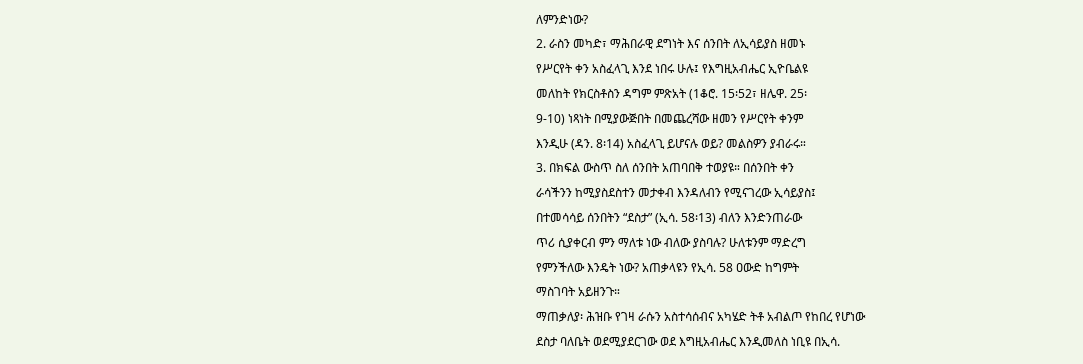ለምንድነው?
2. ራስን መካድ፣ ማሕበራዊ ደግነት እና ሰንበት ለኢሳይያስ ዘመኑ
የሥርየት ቀን አስፈላጊ እንደ ነበሩ ሁሉ፤ የእግዚአብሔር ኢዮቤልዩ
መለከት የክርስቶስን ዳግም ምጽአት (1ቆሮ. 15፡52፣ ዘሌዋ. 25፡
9-10) ነጻነት በሚያውጅበት በመጨረሻው ዘመን የሥርየት ቀንም
እንዲሁ (ዳን. 8፡14) አስፈላጊ ይሆናሉ ወይ? መልስዎን ያብራሩ።
3. በክፍል ውስጥ ስለ ሰንበት አጠባበቅ ተወያዩ። በሰንበት ቀን
ራሳችንን ከሚያስደስተን መታቀብ እንዳለብን የሚናገረው ኢሳይያስ፤
በተመሳሳይ ሰንበትን “ደስታ” (ኢሳ. 58፡13) ብለን እንድንጠራው
ጥሪ ሲያቀርብ ምን ማለቱ ነው ብለው ያስባሉ? ሁለቱንም ማድረግ
የምንችለው እንዴት ነው? አጠቃላዩን የኢሳ. 58 ዐውድ ከግምት
ማስገባት አይዘንጉ።
ማጠቃለያ፡ ሕዝቡ የገዛ ራሱን አስተሳሰብና አካሄድ ትቶ አብልጦ የከበረ የሆነው
ደስታ ባለቤት ወደሚያደርገው ወደ እግዚአብሔር እንዲመለስ ነቢዩ በኢሳ.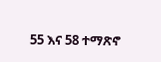55 እና 58 ተማጽኖ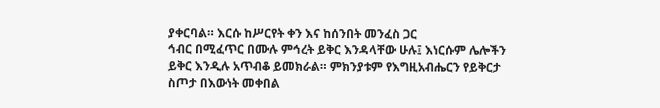ያቀርባል። እርሱ ከሥርየት ቀን እና ከሰንበት መንፈስ ጋር
ኅብር በሚፈጥር በሙሉ ምኅረት ይቅር እንዳላቸው ሁሉ፤ እነርሱም ሌሎችን
ይቅር እንዲሉ አጥብቆ ይመክራል። ምክንያቱም የእግዚአብሔርን የይቅርታ
ስጦታ በእውነት መቀበል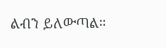ልብን ይለውጣል።